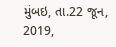મુંબઇ, તા.22 જૂન, 2019,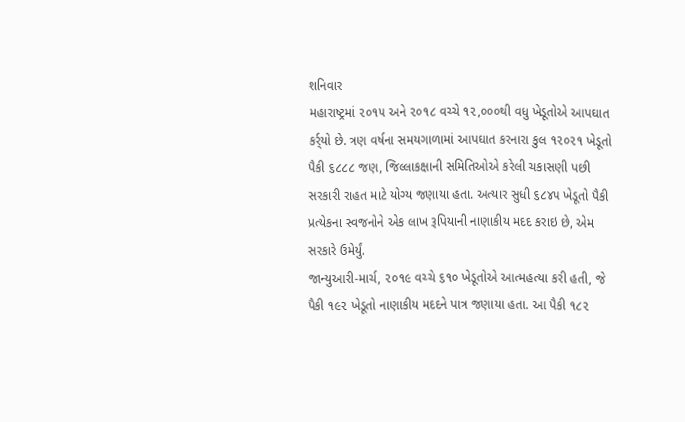શનિવાર
મહારાષ્ટ્રમાં ૨૦૧૫ અને ૨૦૧૮ વચ્ચે ૧૨,૦૦૦થી વધુ ખેડૂતોએ આપઘાત કર્ર્યો છે. ત્રણ વર્ષના સમયગાળામાં આપઘાત કરનારા કુલ ૧૨૦૨૧ ખેડૂતો પૈકી ૬૮૮૮ જણ, જિલ્લાકક્ષાની સમિતિઓએ કરેલી ચકાસણી પછી સરકારી રાહત માટે યોગ્ય જણાયા હતા. અત્યાર સુધી ૬૮૪૫ ખેડૂતો પૈકી પ્રત્યેકના સ્વજનોને એક લાખ રૂપિયાની નાણાકીય મદદ કરાઇ છે, એમ સરકારે ઉમેર્યું.
જાન્યુઆરી-માર્ચ, ૨૦૧૯ વચ્ચે ૬૧૦ ખેડૂતોએ આત્મહત્યા કરી હતી, જે પૈકી ૧૯૨ ખેડૂતો નાણાકીય મદદને પાત્ર જણાયા હતા. આ પૈકી ૧૮૨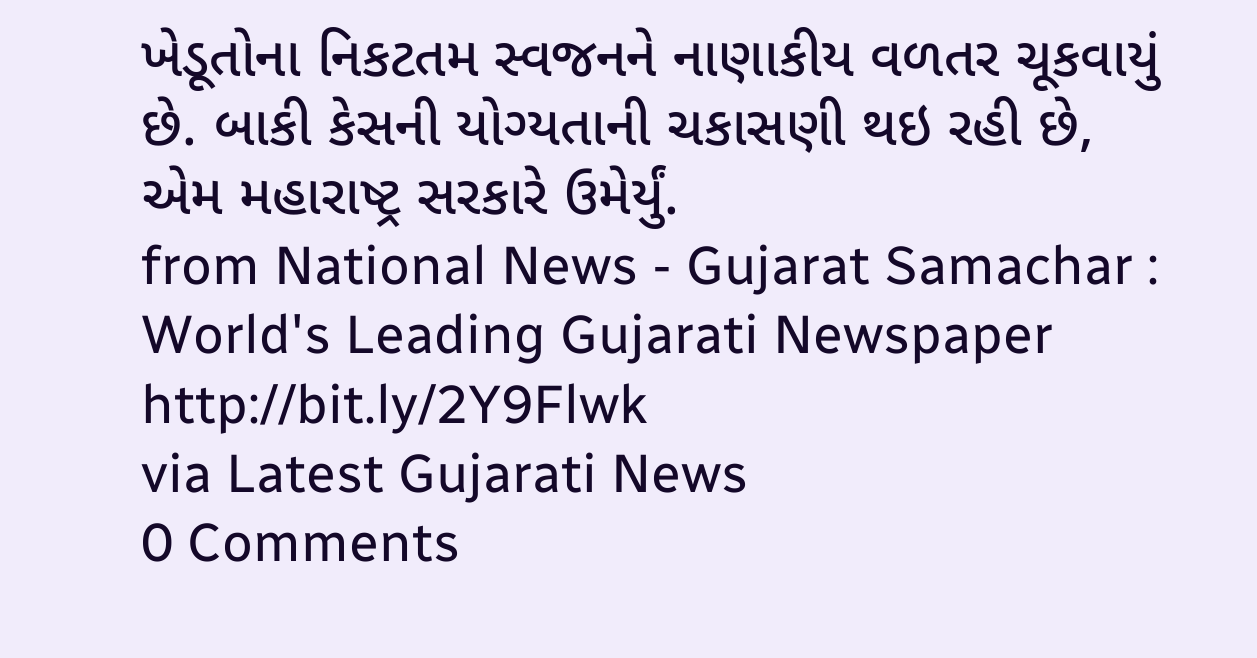ખેડૂતોના નિકટતમ સ્વજનને નાણાકીય વળતર ચૂકવાયું છે. બાકી કેસની યોગ્યતાની ચકાસણી થઇ રહી છે, એમ મહારાષ્ટ્ર સરકારે ઉમેર્યું.
from National News - Gujarat Samachar : World's Leading Gujarati Newspaper http://bit.ly/2Y9Flwk
via Latest Gujarati News
0 Comments